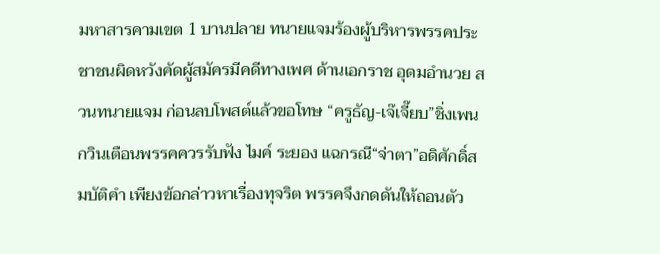มหาสารคามเขต 1 บานปลาย ทนายแจมร้องผู้บริหารพรรคประชาชนผิดหวังคัดผู้สมัครมีคดีทางเพศ ด้านเอกราช อุดมอำนวย สวนทนายแจม ก่อนลบโพสต์แล้วขอโทษ “ครูธัญ-เจ๊เจี๊ยบ”ชิ่งเพนกวินเตือนพรรคควรรับฟัง ไมค์ ระยอง แฉกรณี“จ่าตา”อดิศักดิ์สมบัติคำ เพียงข้อกล่าวหาเรื่องทุจริต พรรคจึงกดดันให้ถอนตัว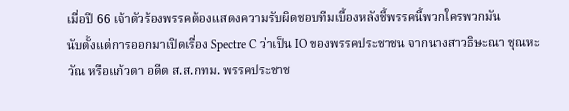เมื่อปี 66 เจ้าตัวร้องพรรคต้องแสดงความรับผิดชอบทีมเบื้องหลังชี้พรรคนี้พวกใครพวกมัน
นับตั้งแต่การออกมาเปิดเรื่อง Spectre C ว่าเป็น IO ของพรรคประชาชน จากนางสาวธิษะณา ชุณหะวัณ หรือแก้วตา อดีต ส.ส.กทม. พรรคประชาช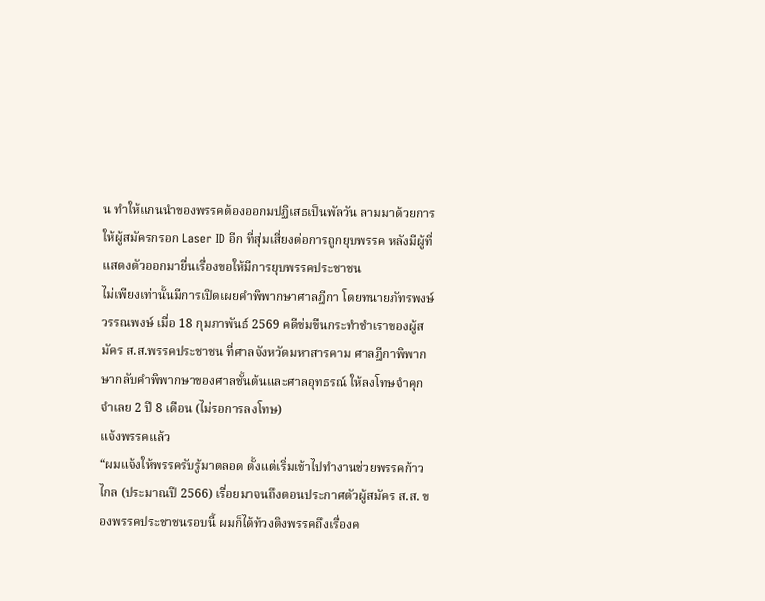น ทำให้แกนนำของพรรคต้องออกมปฏิเสธเป็นพัลวัน ลามมาด้วยการให้ผู้สมัครกรอก Laser ID อีก ที่สุ่มเสี่ยงต่อการถูกยุบพรรค หลังมีผู้ที่แสดงตัวออกมายื่นเรื่องขอให้มีการยุบพรรคประชาชน
ไม่เพียงเท่านั้นมีการเปิดเผยคำพิพากษาศาลฎีกา โดยทนายภัทรพงษ์ วรรณพงษ์ เมื่อ 18 กุมภาพันธ์ 2569 คดีข่มขืนกระทำชำเราของผู้สมัคร ส.ส.พรรคประชาชน ที่ศาลจังหวัดมหาสารคาม ศาลฎีกาพิพากษากลับคำพิพากษาของศาลชั้นต้นและศาลอุทธรณ์ ให้ลงโทษจำคุกจำเลย 2 ปี 8 เดือน (ไม่รอการลงโทษ)
แจ้งพรรคแล้ว
“ผมแจ้งให้พรรครับรู้มาตลอด ตั้งแต่เริ่มเข้าไปทำงานช่วยพรรคก้าวไกล (ประมาณปี 2566) เรื่อยมาจนถึงตอนประกาศตัวผู้สมัคร ส.ส. ของพรรคประชาชนรอบนี้ ผมก็ได้ท้วงติงพรรคถึงเรื่องค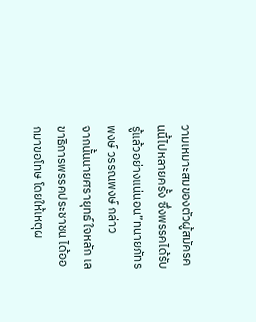วามเหมาะสมของตัวผู้สมัครคนนี้ไปหลายครั้ง ซึ่งพรรคได้รับรู้แล้วอย่างแน่นอน”ทนายภัทรพงษ์ วรรณพงษ์ กล่าว
จากนั้นนายศรายุทธ์ ใจหลัก เลขาธิการพรรคประชาชน ได้ออกมาขอโทษ โดยให้เหตุผ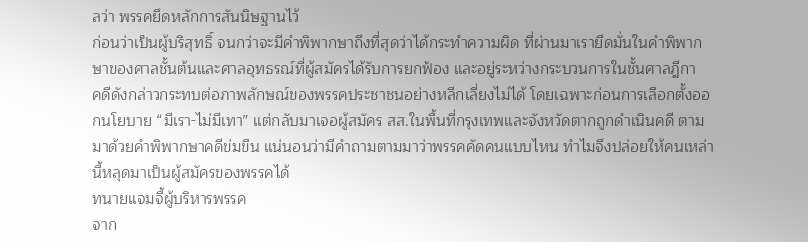ลว่า พรรคยึดหลักการสันนิษฐานไว้
ก่อนว่าเป็นผู้บริสุทธิ์ จนกว่าจะมีคำพิพากษาถึงที่สุดว่าได้กระทำความผิด ที่ผ่านมาเรายึดมั่นในคำพิพากษาของศาลชั้นต้นและศาลอุทธรณ์ที่ผู้สมัครได้รับการยกฟ้อง และอยู่ระหว่างกระบวนการในชั้นศาลฎีกา
คดีดังกล่าวกระทบต่อภาพลักษณ์ของพรรคประชาชนอย่างหลีกเลี่ยงไม่ได้ โดยเฉพาะก่อนการเลือกตั้งออกนโยบาย “มีเรา-ไม่มีเทา” แต่กลับมาเจอผู้สมัคร สส.ในพื้นที่กรุงเทพและจังหวัดตากถูกดำเนินคดี ตามมาด้วยคำพิพากษาคดีข่มขืน แน่นอนว่ามีคำถามตามมาว่าพรรคคัดคนแบบไหน ทำไมจึงปล่อยให้คนเหล่านี้หลุดมาเป็นผู้สมัครของพรรคได้
ทนายแจมจี้ผู้บริหารพรรค
จาก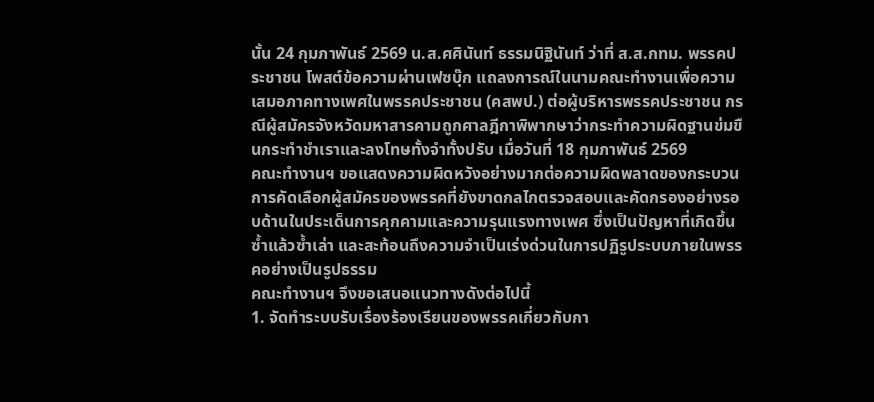นั้น 24 กุมภาพันธ์ 2569 น.ส.ศศินันท์ ธรรมนิฐินันท์ ว่าที่ ส.ส.กทม. พรรคประชาชน โพสต์ข้อความผ่านเฟซบุ๊ก แถลงการณ์ในนามคณะทำงานเพื่อความเสมอภาคทางเพศในพรรคประชาชน (คสพป.) ต่อผู้บริหารพรรคประชาชน กรณีผู้สมัครจังหวัดมหาสารคามถูกศาลฎีกาพิพากษาว่ากระทำความผิดฐานข่มขืนกระทำชำเราและลงโทษทั้งจำทั้งปรับ เมื่อวันที่ 18 กุมภาพันธ์ 2569
คณะทำงานฯ ขอแสดงความผิดหวังอย่างมากต่อความผิดพลาดของกระบวนการคัดเลือกผู้สมัครของพรรคที่ยังขาดกลไกตรวจสอบและคัดกรองอย่างรอบด้านในประเด็นการคุกคามและความรุนแรงทางเพศ ซึ่งเป็นปัญหาที่เกิดขึ้นซ้ำแล้วซ้ำเล่า และสะท้อนถึงความจำเป็นเร่งด่วนในการปฏิรูประบบภายในพรรคอย่างเป็นรูปธรรม
คณะทำงานฯ จึงขอเสนอแนวทางดังต่อไปนี้
1. จัดทำระบบรับเรื่องร้องเรียนของพรรคเกี่ยวกับกา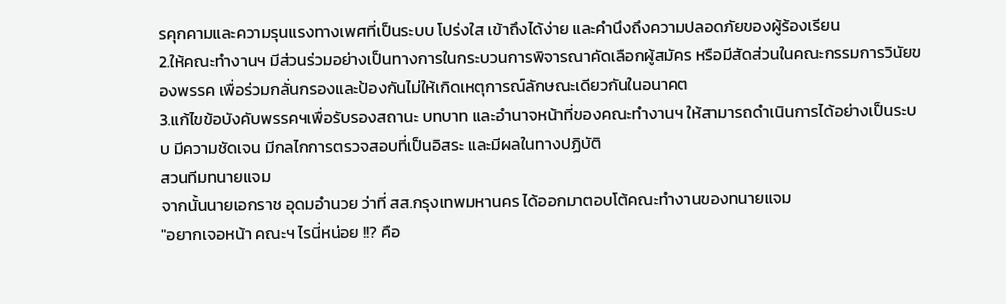รคุกคามและความรุนแรงทางเพศที่เป็นระบบ โปร่งใส เข้าถึงได้ง่าย และคำนึงถึงความปลอดภัยของผู้ร้องเรียน
2.ให้คณะทำงานฯ มีส่วนร่วมอย่างเป็นทางการในกระบวนการพิจารณาคัดเลือกผู้สมัคร หรือมีสัดส่วนในคณะกรรมการวินัยของพรรค เพื่อร่วมกลั่นกรองและป้องกันไม่ให้เกิดเหตุการณ์ลักษณะเดียวกันในอนาคต
3.แก้ไขข้อบังคับพรรคฯเพื่อรับรองสถานะ บทบาท และอำนาจหน้าที่ของคณะทำงานฯ ให้สามารถดำเนินการได้อย่างเป็นระบบ มีความชัดเจน มีกลไกการตรวจสอบที่เป็นอิสระ และมีผลในทางปฏิบัติ
สวนทีมทนายแจม
จากนั้นนายเอกราช อุดมอำนวย ว่าที่ สส.กรุงเทพมหานคร ได้ออกมาตอบโต้คณะทำงานของทนายแจม
"อยากเจอหน้า คณะฯ ไรนี่หน่อย !!? คือ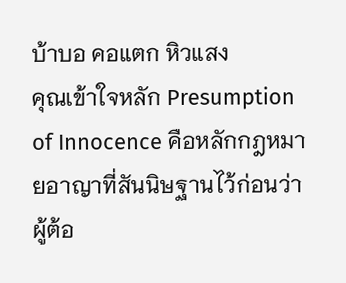บ้าบอ คอแตก หิวแสง
คุณเข้าใจหลัก Presumption of Innocence คือหลักกฎหมายอาญาที่สันนิษฐานไว้ก่อนว่า ผู้ต้อ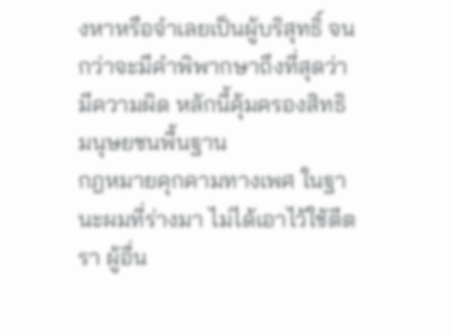งหาหรือจำเลยเป็นผู้บริสุทธิ์ จนกว่าจะมีคำพิพากษาถึงที่สุดว่ามีความผิด หลักนี้คุ้มครองสิทธิมนุษยชนพื้นฐาน
กฎหมายคุกคามทางเพศ ในฐานะผมที่ร่างมา ไม่ได้เอาไว้ใช้ตีตรา ผู้อื่น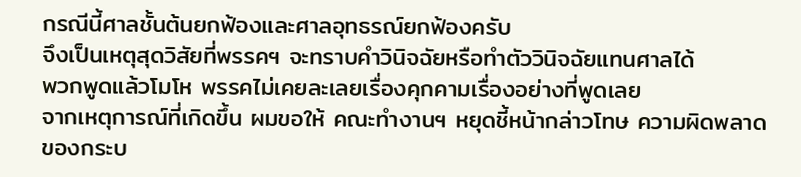กรณีนี้ศาลชั้นต้นยกฟ้องและศาลอุทธรณ์ยกฟ้องครับ
จึงเป็นเหตุสุดวิสัยที่พรรคฯ จะทราบคำวินิจฉัยหรือทำตัววินิจฉัยแทนศาลได้
พวกพูดแล้วโมโห พรรคไม่เคยละเลยเรื่องคุกคามเรื่องอย่างที่พูดเลย
จากเหตุการณ์ที่เกิดขึ้น ผมขอให้ คณะทำงานฯ หยุดชี้หน้ากล่าวโทษ ความผิดพลาดของกระบ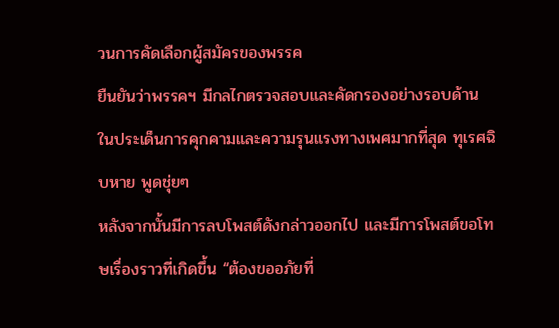วนการคัดเลือกผู้สมัครของพรรค
ยืนยันว่าพรรคฯ มีกลไกตรวจสอบและคัดกรองอย่างรอบด้าน ในประเด็นการคุกคามและความรุนแรงทางเพศมากที่สุด ทุเรศฉิบหาย พูดชุ่ยๆ
หลังจากนั้นมีการลบโพสต์ดังกล่าวออกไป และมีการโพสต์ขอโทษเรื่องราวที่เกิดขึ้น “ต้องขออภัยที่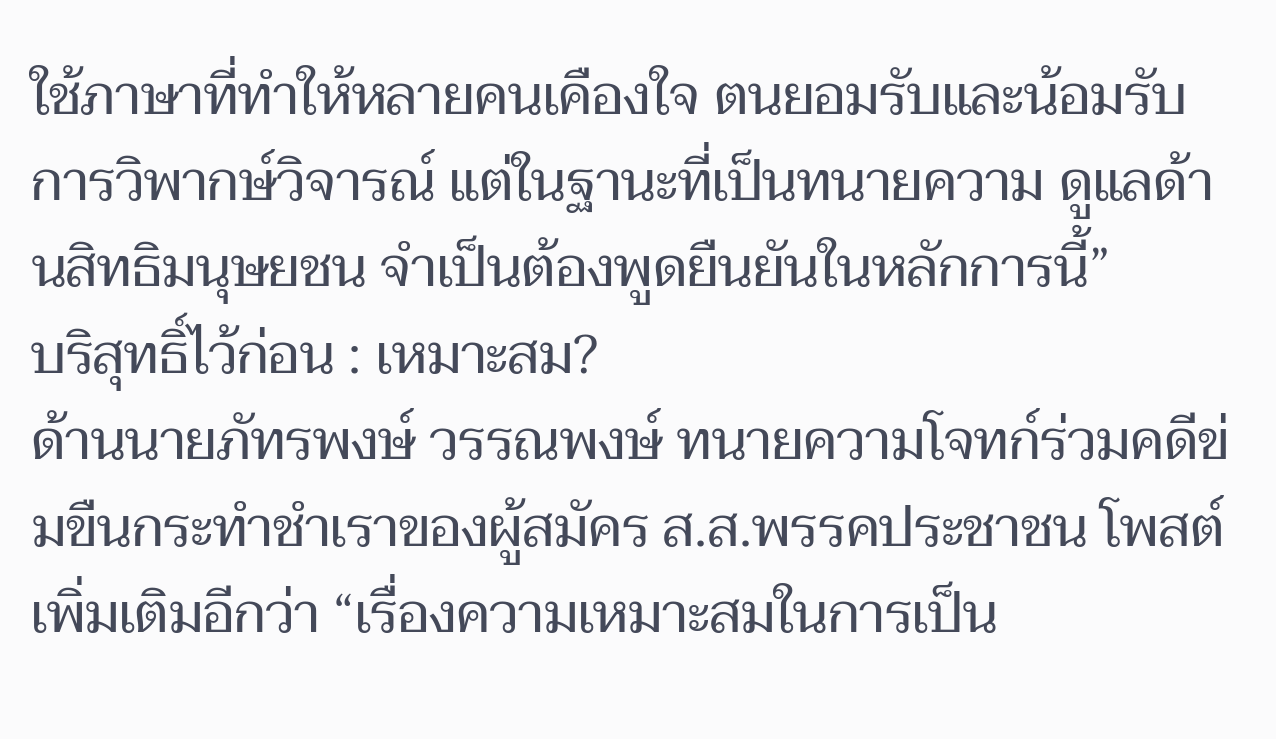ใช้ภาษาที่ทำให้หลายคนเคืองใจ ตนยอมรับและน้อมรับการวิพากษ์วิจารณ์ แต่ในฐานะที่เป็นทนายความ ดูแลด้านสิทธิมนุษยชน จำเป็นต้องพูดยืนยันในหลักการนี้”
บริสุทธิ์ไว้ก่อน : เหมาะสม?
ด้านนายภัทรพงษ์ วรรณพงษ์ ทนายความโจทก์ร่วมคดีข่มขืนกระทำชำเราของผู้สมัคร ส.ส.พรรคประชาชน โพสต์เพิ่มเติมอีกว่า “เรื่องความเหมาะสมในการเป็น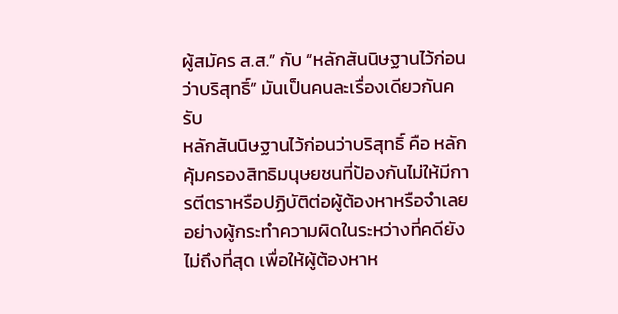ผู้สมัคร ส.ส.” กับ “หลักสันนิษฐานไว้ก่อนว่าบริสุทธิ์” มันเป็นคนละเรื่องเดียวกันครับ
หลักสันนิษฐานไว้ก่อนว่าบริสุทธิ์ คือ หลักคุ้มครองสิทธิมนุษยชนที่ป้องกันไม่ให้มีการตีตราหรือปฏิบัติต่อผู้ต้องหาหรือจำเลยอย่างผู้กระทำความผิดในระหว่างที่คดียังไม่ถึงที่สุด เพื่อให้ผู้ต้องหาห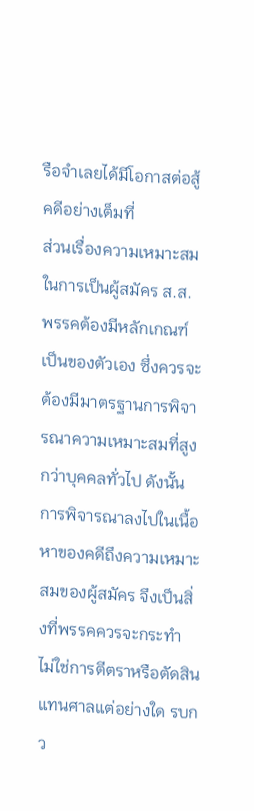รือจำเลยได้มีโอกาสต่อสู้คดีอย่างเต็มที่
ส่วนเรื่องความเหมาะสมในการเป็นผู้สมัคร ส.ส. พรรคต้องมีหลักเกณฑ์เป็นของตัวเอง ซึ่งควรจะต้องมีมาตรฐานการพิจารณาความเหมาะสมที่สูงกว่าบุคคลทั่วไป ดังนั้นการพิจารณาลงไปในเนื้อหาของคดีถึงความเหมาะสมของผู้สมัคร จึงเป็นสิ่งที่พรรคควรจะกระทำ ไม่ใช่การตีตราหรือตัดสินแทนศาลแต่อย่างใด รบกว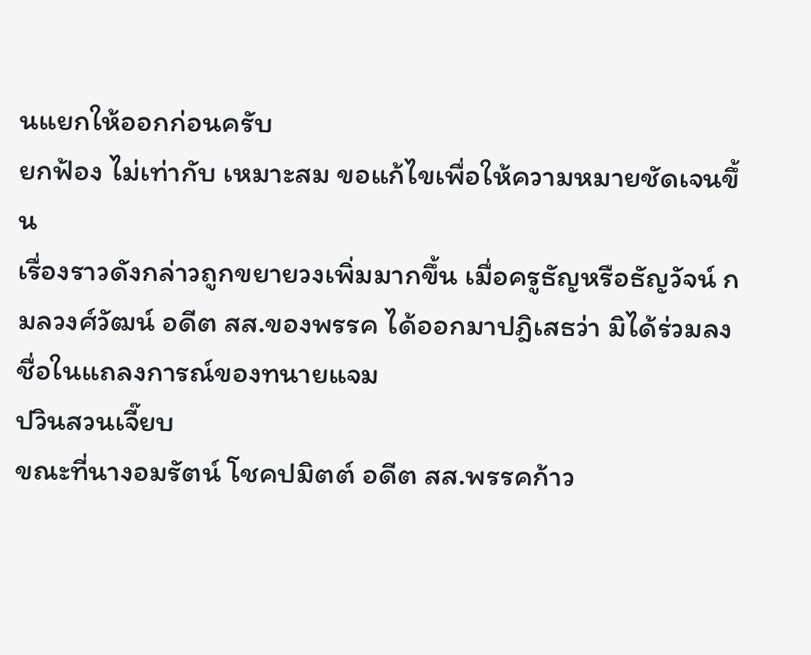นแยกให้ออกก่อนครับ
ยกฟ้อง ไม่เท่ากับ เหมาะสม ขอแก้ไขเพื่อให้ความหมายชัดเจนขึ้น
เรื่องราวดังกล่าวถูกขยายวงเพิ่มมากขึ้น เมื่อครูธัญหรือธัญวัจน์ กมลวงศ์วัฒน์ อดีต สส.ของพรรค ได้ออกมาปฎิเสธว่า มิได้ร่วมลงชื่อในแถลงการณ์ของทนายแจม
ปวินสวนเจี๊ยบ
ขณะที่นางอมรัตน์ โชคปมิตต์ อดีต สส.พรรคก้าว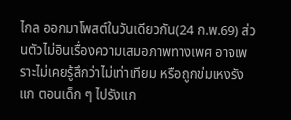ไกล ออกมาโพสต์ในวันเดียวกัน(24 ก.พ.69) ส่วนตัวไม่อินเรื่องความเสมอภาพทางเพศ อาจเพราะไม่เคยรู้สึกว่าไม่เท่าเทียม หรือถูกข่มเหงรังแก ตอนเด็ก ๆ ไปรังแก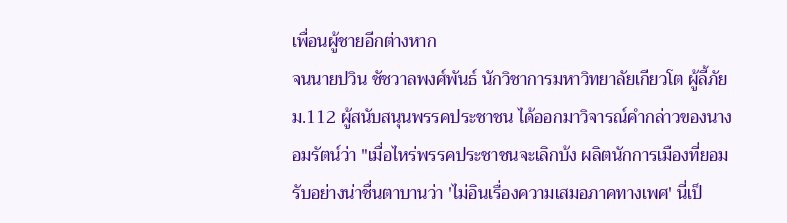เพื่อนผู้ชายอีกต่างหาก
จนนายปวิน ชัชวาลพงศ์พันธ์ นักวิชาการมหาวิทยาลัยเกียวโต ผู้ลี้ภัย ม.112 ผู้สนับสนุนพรรคประชาชน ได้ออกมาวิจารณ์คำกล่าวของนางอมรัตน์ว่า "เมื่อไหร่พรรคประชาชนจะเลิกบ้ง ผลิตนักการเมืองที่ยอมรับอย่างน่าชื่นตาบานว่า 'ไม่อินเรื่องความเสมอภาคทางเพศ' นี่เป็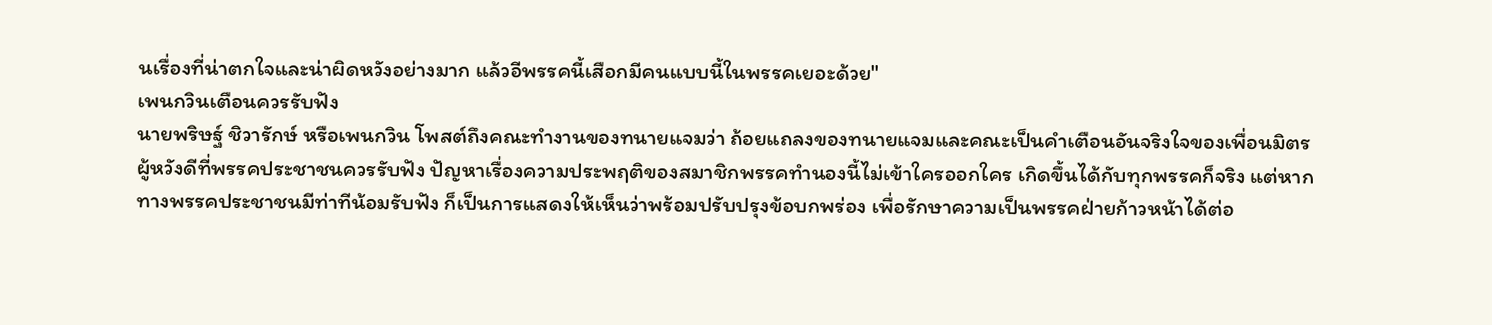นเรื่องที่น่าตกใจและน่าผิดหวังอย่างมาก แล้วอีพรรคนี้เสือกมีคนแบบนี้ในพรรคเยอะด้วย"
เพนกวินเตือนควรรับฟัง
นายพริษฐ์ ชิวารักษ์ หรือเพนกวิน โพสต์ถึงคณะทำงานของทนายแจมว่า ถ้อยแถลงของทนายแจมและคณะเป็นคำเตือนอันจริงใจของเพื่อนมิตรผู้หวังดีที่พรรคประชาชนควรรับฟัง ปัญหาเรื่องความประพฤติของสมาชิกพรรคทำนองนี้ไม่เข้าใครออกใคร เกิดขึ้นได้กับทุกพรรคก็จริง แต่หากทางพรรคประชาชนมีท่าทีน้อมรับฟัง ก็เป็นการแสดงให้เห็นว่าพร้อมปรับปรุงข้อบกพร่อง เพื่อรักษาความเป็นพรรคฝ่ายก้าวหน้าได้ต่อ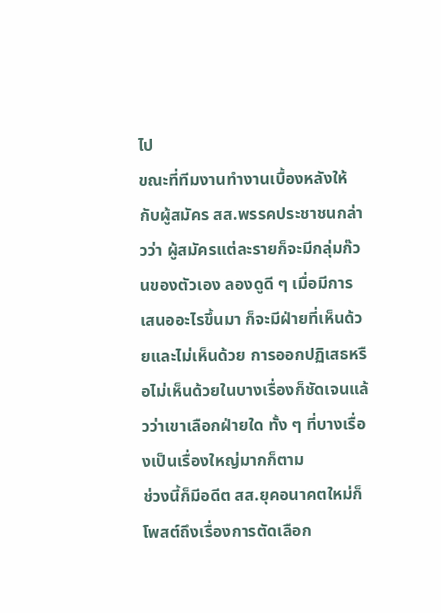ไป
ขณะที่ทีมงานทำงานเบื้องหลังให้กับผู้สมัคร สส.พรรคประชาชนกล่าวว่า ผู้สมัครแต่ละรายก็จะมีกลุ่มก๊วนของตัวเอง ลองดูดี ๆ เมื่อมีการเสนออะไรขึ้นมา ก็จะมีฝ่ายที่เห็นด้วยและไม่เห็นด้วย การออกปฏิเสธหรือไม่เห็นด้วยในบางเรื่องก็ชัดเจนแล้วว่าเขาเลือกฝ่ายใด ทั้ง ๆ ที่บางเรื่องเป็นเรื่องใหญ่มากก็ตาม
ช่วงนี้ก็มีอดีต สส.ยุคอนาคตใหม่ก็โพสต์ถึงเรื่องการตัดเลือก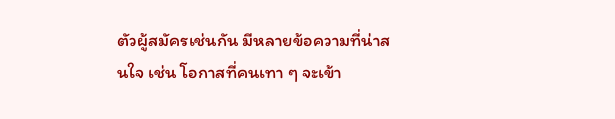ตัวผู้สมัครเช่นกัน มีหลายข้อความที่น่าสนใจ เช่น โอกาสที่คนเทา ๆ จะเข้า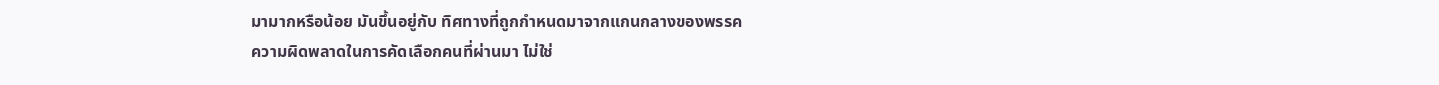มามากหรือน้อย มันขึ้นอยู่กับ ทิศทางที่ถูกกำหนดมาจากแกนกลางของพรรค
ความผิดพลาดในการคัดเลือกคนที่ผ่านมา ไม่ใช่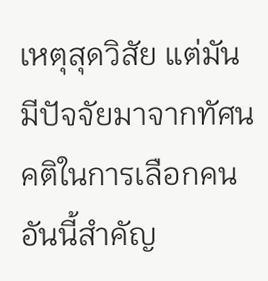เหตุสุดวิสัย แต่มันมีปัจจัยมาจากทัศนคติในการเลือกคน อันนี้สำคัญ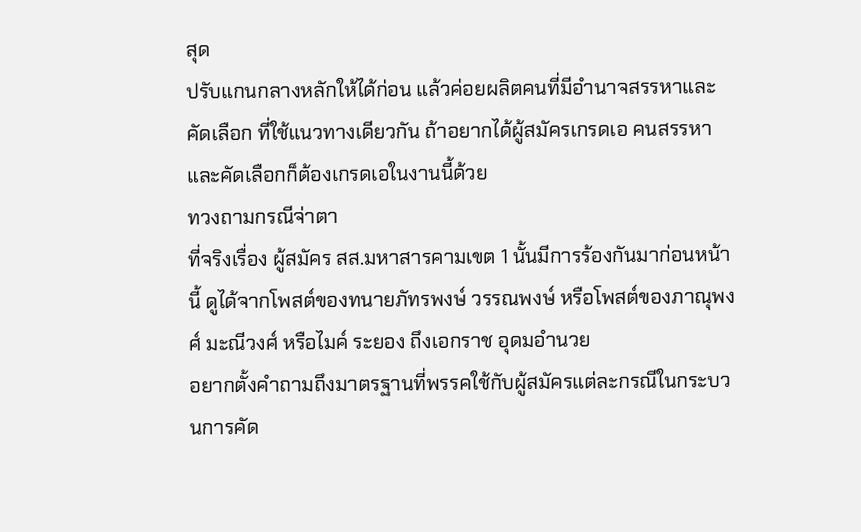สุด
ปรับแกนกลางหลักให้ได้ก่อน แล้วค่อยผลิตคนที่มีอำนาจสรรหาและคัดเลือก ที่ใช้แนวทางเดียวกัน ถ้าอยากได้ผู้สมัครเกรดเอ คนสรรหาและคัดเลือกก็ต้องเกรดเอในงานนี้ด้วย
ทวงถามกรณีจ่าตา
ที่จริงเรื่อง ผู้สมัคร สส.มหาสารคามเขต 1 นั้นมีการร้องกันมาก่อนหน้านี้ ดูได้จากโพสต์ของทนายภัทรพงษ์ วรรณพงษ์ หรือโพสต์ของภาณุพงศ์ มะณีวงศ์ หรือไมค์ ระยอง ถึงเอกราช อุดมอำนวย
อยากตั้งคำถามถึงมาตรฐานที่พรรคใช้กับผู้สมัครแต่ละกรณีในกระบวนการคัด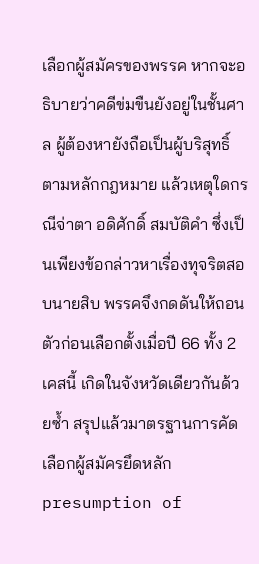เลือกผู้สมัครของพรรค หากจะอธิบายว่าคดีข่มขืนยังอยู่ในชั้นศาล ผู้ต้องหายังถือเป็นผู้บริสุทธิ์ตามหลักกฎหมาย แล้วเหตุใดกรณีจ่าตา อดิศักดิ์ สมบัติคำ ซึ่งเป็นเพียงข้อกล่าวหาเรื่องทุจริตสอบนายสิบ พรรคจึงกดดันให้ถอนตัวก่อนเลือกตั้งเมื่อปี 66 ทั้ง 2 เคสนี้ เกิดในจังหวัดเดียวกันด้วยซ้ำ สรุปแล้วมาตรฐานการคัดเลือกผู้สมัครยึดหลัก presumption of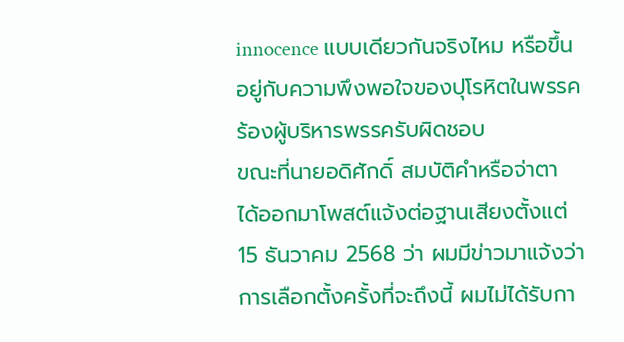innocence แบบเดียวกันจริงไหม หรือขึ้นอยู่กับความพึงพอใจของปุโรหิตในพรรค
ร้องผู้บริหารพรรครับผิดชอบ
ขณะที่นายอดิศักดิ์ สมบัติคำหรือจ่าตา ได้ออกมาโพสต์แจ้งต่อฐานเสียงตั้งแต่ 15 ธันวาคม 2568 ว่า ผมมีข่าวมาแจ้งว่าการเลือกตั้งครั้งที่จะถึงนี้ ผมไม่ได้รับกา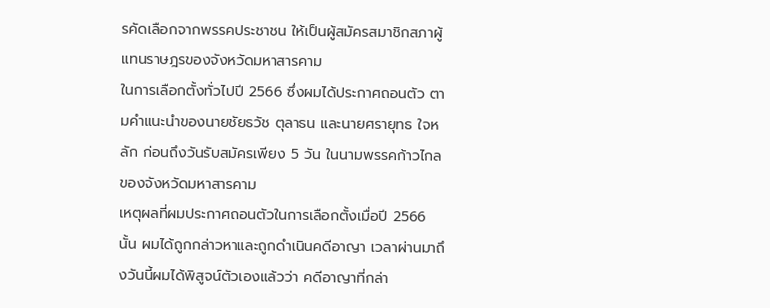รคัดเลือกจากพรรคประชาชน ให้เป็นผู้สมัครสมาชิกสภาผู้แทนราษฎรของจังหวัดมหาสารคาม
ในการเลือกตั้งทั่วไปปี 2566 ซึ่งผมได้ประกาศถอนตัว ตามคำแนะนำของนายชัยธวัช ตุลาธน และนายศรายุทธ ใจหลัก ก่อนถึงวันรับสมัครเพียง 5 วัน ในนามพรรคก้าวไกล ของจังหวัดมหาสารคาม
เหตุผลที่ผมประกาศถอนตัวในการเลือกตั้งเมื่อปี 2566 นั้น ผมได้ถูกกล่าวหาและถูกดำเนินคดีอาญา เวลาผ่านมาถึงวันนี้ผมได้พิสูจน์ตัวเองแล้วว่า คดีอาญาที่กล่า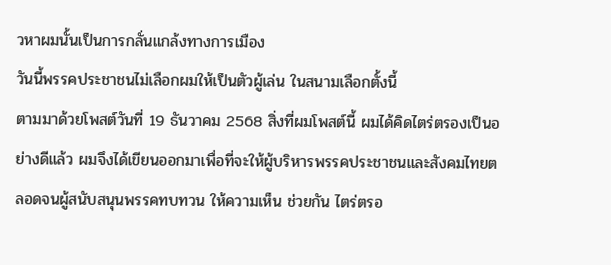วหาผมนั้นเป็นการกลั่นแกล้งทางการเมือง
วันนี้พรรคประชาชนไม่เลือกผมให้เป็นตัวผู้เล่น ในสนามเลือกตั้งนี้
ตามมาด้วยโพสต์วันที่ 19 ธันวาคม 2568 สิ่งที่ผมโพสต์นี้ ผมได้คิดไตร่ตรองเป็นอย่างดีแล้ว ผมจึงได้เขียนออกมาเพื่อที่จะให้ผู้บริหารพรรคประชาชนและสังคมไทยตลอดจนผู้สนับสนุนพรรคทบทวน ให้ความเห็น ช่วยกัน ไตร่ตรอ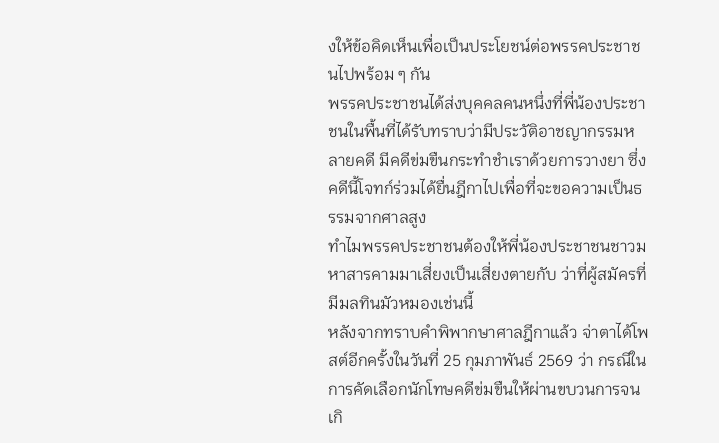งให้ข้อคิดเห็นเพื่อเป็นประโยชน์ต่อพรรคประชาชนไปพร้อม ๆ กัน
พรรคประชาชนได้ส่งบุคคลคนหนึ่งที่พี่น้องประชาชนในพื้นที่ได้รับทราบว่ามีประวัติอาชญากรรมหลายคดี มีคดีข่มขืนกระทำชำเราด้วยการวางยา ซึ่งคดีนี้โจทก์ร่วมได้ยื่นฎีกาไปเพื่อที่จะขอความเป็นธรรมจากศาลสูง
ทำไมพรรคประชาชนต้องให้พี่น้องประชาชนชาวมหาสารคามมาเสี่ยงเป็นเสี่ยงตายกับ ว่าที่ผู้สมัครที่มีมลทินมัวหมองเช่นนี้
หลังจากทราบคำพิพากษาศาลฎีกาแล้ว จ่าตาได้โพสต์อีกครั้งในวันที่ 25 กุมภาพันธ์ 2569 ว่า กรณีในการคัดเลือกนักโทษคดีข่มขืนให้ผ่านขบวนการจนเกิ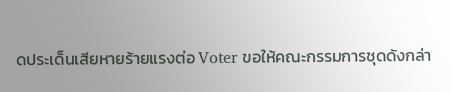ดประเด็นเสียหายร้ายแรงต่อ Voter ขอให้คณะกรรมการชุดดังกล่า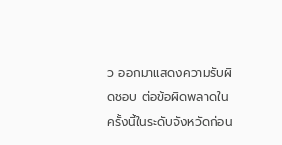ว ออกมาแสดงความรับผิดชอบ ต่อข้อผิดพลาดในครั้งนี้ในระดับจังหวัดก่อน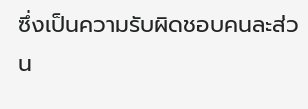ซึ่งเป็นความรับผิดชอบคนละส่วน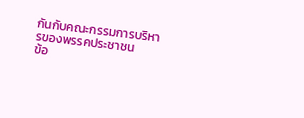กันกับคณะกรรมการบริหารของพรรคประชาชน
ข้อ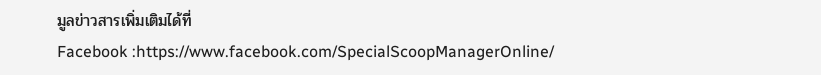มูลข่าวสารเพิ่มเติมได้ที่
Facebook :https://www.facebook.com/SpecialScoopManagerOnline/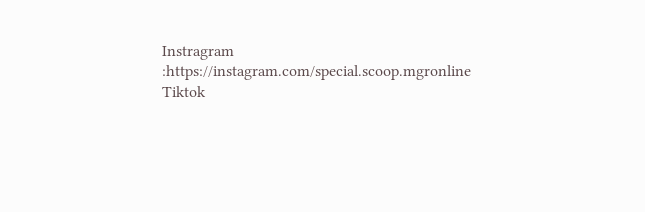Instragram :https://instagram.com/special.scoop.mgronline
Tiktok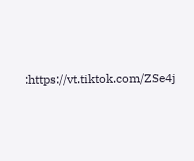:https://vt.tiktok.com/ZSe4j